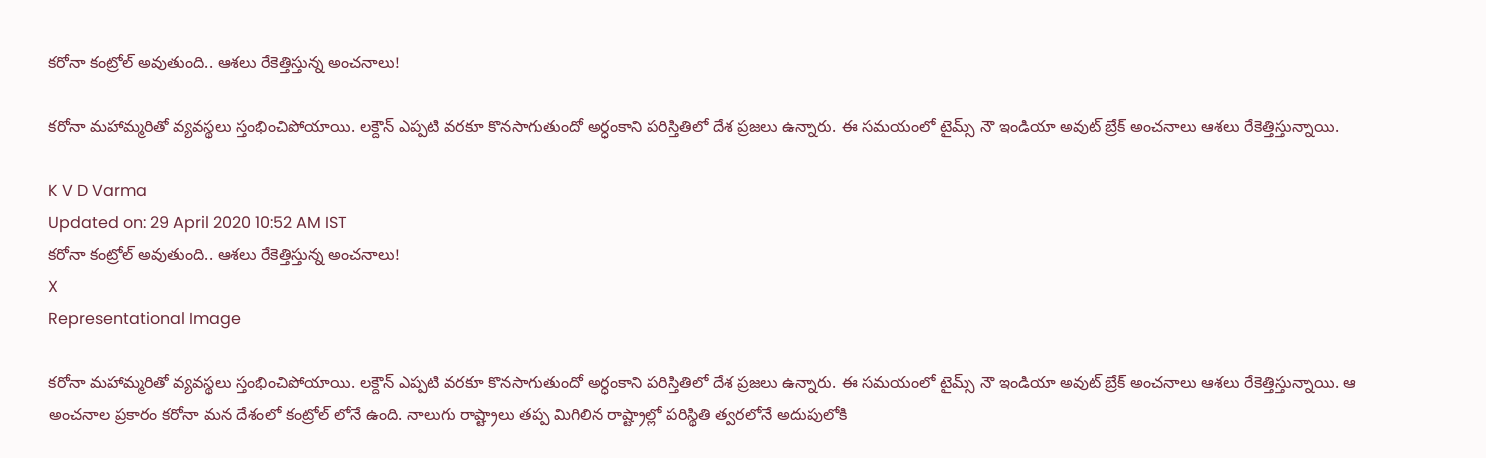కరోనా కంట్రోల్ అవుతుంది.. ఆశలు రేకెత్తిస్తున్న అంచనాలు!

కరోనా మహామ్మరితో వ్యవస్థలు స్తంభించిపోయాయి. లక్దౌన్ ఎప్పటి వరకూ కొనసాగుతుందో అర్ధంకాని పరిస్తితిలో దేశ ప్రజలు ఉన్నారు. ఈ సమయంలో టైమ్స్ నౌ ఇండియా అవుట్ బ్రేక్ అంచనాలు ఆశలు రేకెత్తిస్తున్నాయి.

K V D Varma
Updated on: 29 April 2020 10:52 AM IST
కరోనా కంట్రోల్ అవుతుంది.. ఆశలు రేకెత్తిస్తున్న అంచనాలు!
X
Representational Image

కరోనా మహామ్మరితో వ్యవస్థలు స్తంభించిపోయాయి. లక్దౌన్ ఎప్పటి వరకూ కొనసాగుతుందో అర్ధంకాని పరిస్తితిలో దేశ ప్రజలు ఉన్నారు. ఈ సమయంలో టైమ్స్ నౌ ఇండియా అవుట్ బ్రేక్ అంచనాలు ఆశలు రేకెత్తిస్తున్నాయి. ఆ అంచనాల ప్రకారం కరోనా మన దేశంలో కంట్రోల్ లోనే ఉంది. నాలుగు రాష్ట్రాలు తప్ప మిగిలిన రాష్ట్రాల్లో పరిస్థితి త్వరలోనే అదుపులోకి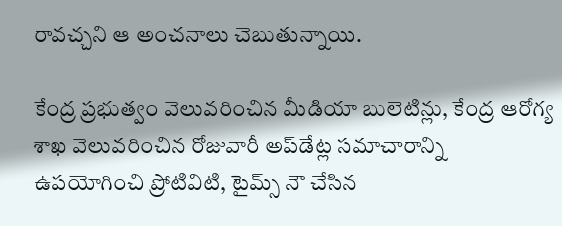రావచ్చని ఆ అంచనాలు చెబుతున్నాయి.

కేంద్ర ప్రభుత్వం వెలువరించిన మీడియా బులెటిన్లు, కేంద్ర ఆరోగ్య శాఖ వెలువరించిన రోజువారీ అప్‌‌డేట్ల సమాచారాన్ని ఉపయోగించి ప్రోటివిటి, టైమ్స్ నౌ చేసిన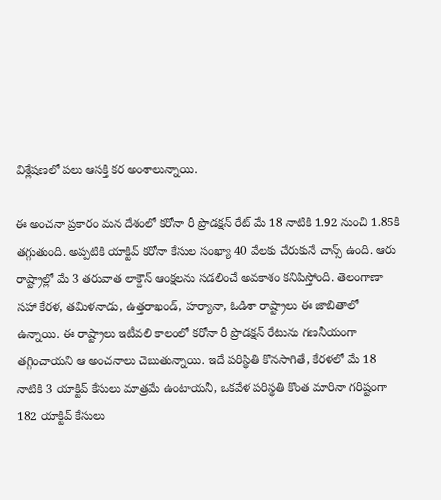విశ్లేషణలో పలు ఆసక్తి కర అంశాలున్నాయి.

ఈ అంచనా ప్రకారం మన దేశంలో కరోనా రీ ప్రొడక్షన్ రేట్ మే 18 నాటికి 1.92 నుంచి 1.85కి తగ్గుతుంది. అప్పటికి యాక్టివ్ కరోనా కేసుల సంఖ్యా 40 వేలకు చేరుకునే చాన్స్ ఉంది. ఆరు రాష్ట్రాల్లో మే 3 తరువాత లాక్దౌన్ ఆంక్షలను సడలించే అవకాశం కనిపిస్తోంది. తెలంగాణా సహా కేరళ, తమిళనాడు, ఉత్తరాఖండ్, హర్యానా, ఓడిశా రాష్ట్రాలు ఈ జాబితాలో ఉన్నాయి. ఈ రాష్ట్రాలు ఇటీవలి కాలంలో కరోనా రీ ప్రొడక్షన్ రేటును గణనీయంగా తగ్గించాయని ఆ అంచనాలు చెబుతున్నాయి. ఇదే పరిస్థితి కొనసాగితే, కేరళలో మే 18 నాటికి 3 యాక్టివ్ కేసులు మాత్రమే ఉంటాయనీ, ఒకవేళ పరిస్థతి కొంత మారినా గరిష్టంగా 182 యాక్టివ్ కేసులు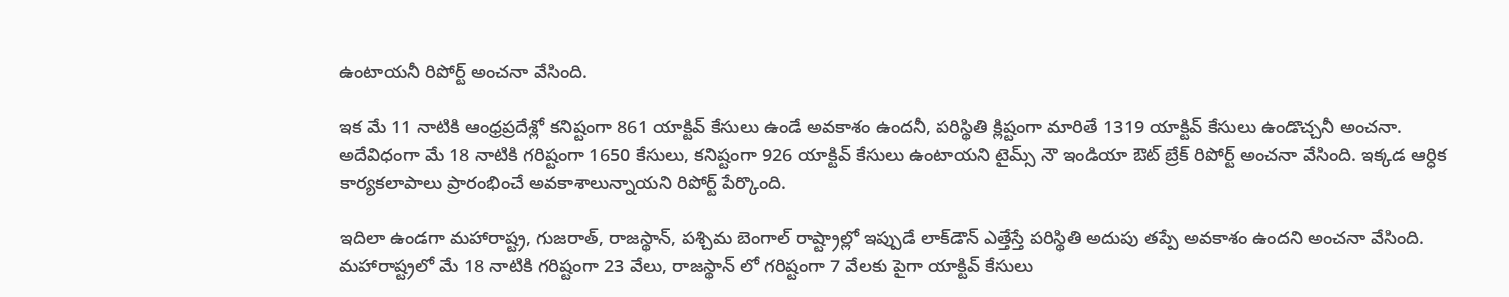ఉంటాయనీ రిపోర్ట్ అంచనా వేసింది.

ఇక మే 11 నాటికి ఆంధ్రప్రదేశ్లో కనిష్టంగా 861 యాక్టివ్ కేసులు ఉండే అవకాశం ఉందనీ, పరిస్థితి క్లిష్టంగా మారితే 1319 యాక్టివ్ కేసులు ఉండొచ్చనీ అంచనా. అదేవిధంగా మే 18 నాటికి గరిష్టంగా 1650 కేసులు, కనిష్టంగా 926 యాక్టివ్ కేసులు ఉంటాయని టైమ్స్ నౌ ఇండియా ఔట్ బ్రేక్ రిపోర్ట్ అంచనా వేసింది. ఇక్కడ ఆర్ధిక కార్యకలాపాలు ప్రారంభించే అవకాశాలున్నాయని రిపోర్ట్ పేర్కొంది.

ఇదిలా ఉండగా మహారాష్ట్ర, గుజరాత్, రాజస్థాన్, పశ్చిమ బెంగాల్‌ రాష్ట్రాల్లో ఇప్పుడే లాక్‌డౌన్ ఎత్తేస్తే పరిస్థితి అదుపు తప్పే అవకాశం ఉందని అంచనా వేసింది. మహారాష్ట్రలో మే 18 నాటికి గరిష్టంగా 23 వేలు, రాజస్థాన్ లో గరిష్టంగా 7 వేలకు పైగా యాక్టివ్ కేసులు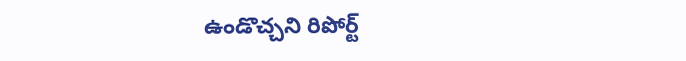ఉండొచ్చని రిపోర్ట్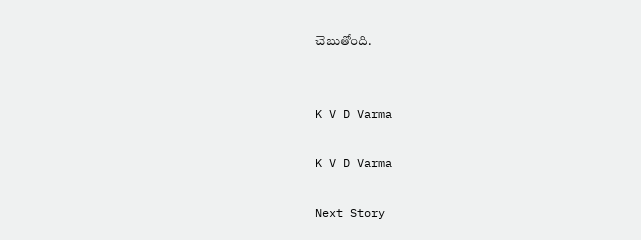చెబుతోంది.


K V D Varma

K V D Varma

Next Story